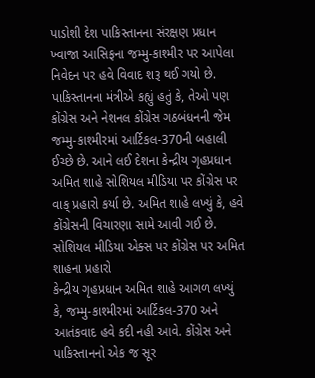પાડોશી દેશ પાકિસ્તાનના સંરક્ષણ પ્રધાન ખ્વાજા આસિફના જમ્મુ-કાશ્મીર પર આપેલા નિવેદન પર હવે વિવાદ શરૂ થઈ ગયો છે. પાકિસ્તાનના મંત્રીએ કહ્યું હતું કે, તેઓ પણ કોંગ્રેસ અને નેશનલ કોંગ્રેસ ગઠબંધનની જેમ જમ્મુ-કાશ્મીરમાં આર્ટિકલ-370ની બહાલી ઈચ્છે છે. આને લઈ દેશના કેન્દ્રીય ગૃહપ્રધાન અમિત શાહે સોશિયલ મીડિયા પર કોંગ્રેસ પર વાક્ પ્રહારો કર્યા છે. અમિત શાહે લખ્યું કે, હવે કોંગ્રેસની વિચારણા સામે આવી ગઈ છે.
સોશિયલ મીડિયા એક્સ પર કોંગ્રેસ પર અમિત શાહના પ્રહારો
કેન્દ્રીય ગૃહપ્રધાન અમિત શાહે આગળ લખ્યું કે, જમ્મુ-કાશ્મીરમાં આર્ટિકલ-370 અને આતંકવાદ હવે કદી નહી આવે. કોંગ્રેસ અને પાકિસ્તાનનો એક જ સૂર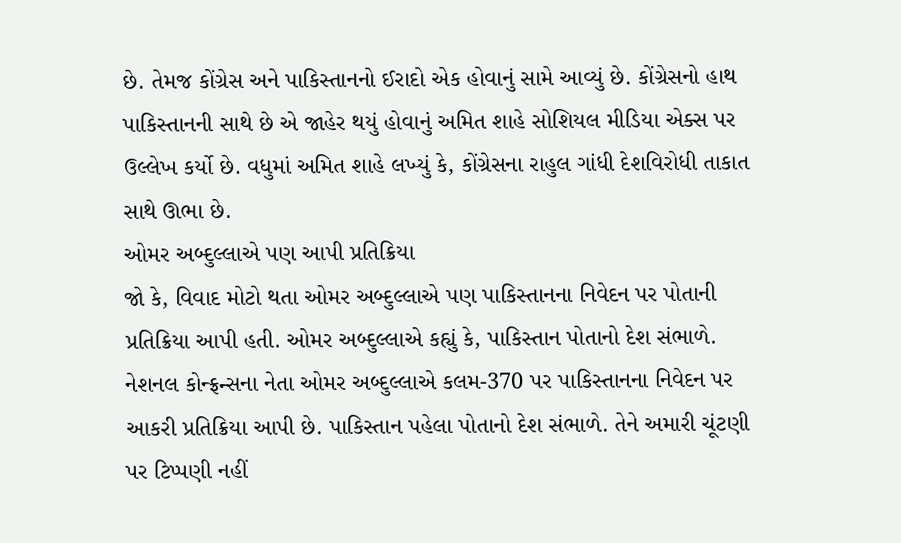છે. તેમજ કોંગ્રેસ અને પાકિસ્તાનનો ઈરાદો એક હોવાનું સામે આવ્યું છે. કોંગ્રેસનો હાથ પાકિસ્તાનની સાથે છે એ જાહેર થયું હોવાનું અમિત શાહે સોશિયલ મીડિયા એક્સ પર ઉલ્લેખ કર્યો છે. વધુમાં અમિત શાહે લખ્યું કે, કોંગ્રેસના રાહુલ ગાંધી દેશવિરોધી તાકાત સાથે ઊભા છે.
ઓમર અબ્દુલ્લાએ પણ આપી પ્રતિક્રિયા
જો કે, વિવાદ મોટો થતા ઓમર અબ્દુલ્લાએ પણ પાકિસ્તાનના નિવેદન પર પોતાની પ્રતિક્રિયા આપી હતી. ઓમર અબ્દુલ્લાએ કહ્યું કે, પાકિસ્તાન પોતાનો દેશ સંભાળે. નેશનલ કોન્ફ્રન્સના નેતા ઓમર અબ્દુલ્લાએ કલમ-370 પર પાકિસ્તાનના નિવેદન પર આકરી પ્રતિક્રિયા આપી છે. પાકિસ્તાન પહેલા પોતાનો દેશ સંભાળે. તેને અમારી ચૂંટણી પર ટિપ્પણી નહીં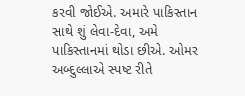કરવી જોઈએ. અમારે પાકિસ્તાન સાથે શું લેવા-દેવા, અમે પાકિસ્તાનમાં થોડા છીએ. ઓમર અબ્દુલ્લાએ સ્પષ્ટ રીતે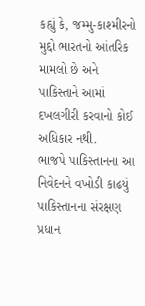કહ્યું કે, જમ્મુ-કાશ્મીરનો મુદ્દો ભારતનો આંતરિક મામલો છે અને પાકિસ્તાને આમાં દખલગીરી કરવાનો કોઈ અધિકાર નથી.
ભાજપે પાકિસ્તાનના આ નિવેદનને વખોડી કાઢયું
પાકિસ્તાનના સંરક્ષણ પ્રધાન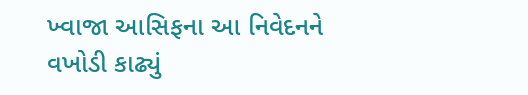ખ્વાજા આસિફના આ નિવેદનને વખોડી કાઢ્યું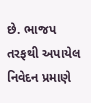છે. ભાજપ તરફથી અપાયેલ નિવેદન પ્રમાણે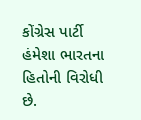કોંગ્રેસ પાર્ટી હંમેશા ભારતના હિતોની વિરોધી છે.